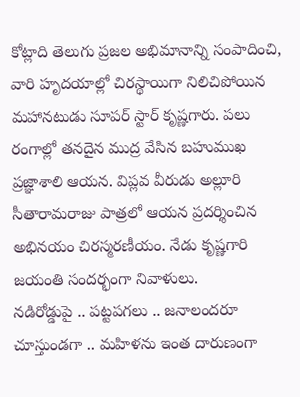కోట్లాది తెలుగు ప్రజల అభిమానాన్ని సంపాదించి, వారి హృదయాల్లో చిరస్థాయిగా నిలిచిపోయిన మహానటుడు సూపర్ స్టార్ కృష్ణగారు. పలు రంగాల్లో తనదైన ముద్ర వేసిన బహుముఖ ప్రజ్ఞాశాలి ఆయన. విప్లవ వీరుడు అల్లూరి సీతారామరాజు పాత్రలో ఆయన ప్రదర్శించిన అభినయం చిరస్మరణీయం. నేడు కృష్ణగారి జయంతి సందర్భంగా నివాళులు.
నడిరోడ్డుపై .. పట్టపగలు .. జనాలందరూ చూస్తుండగా .. మహిళను ఇంత దారుణంగా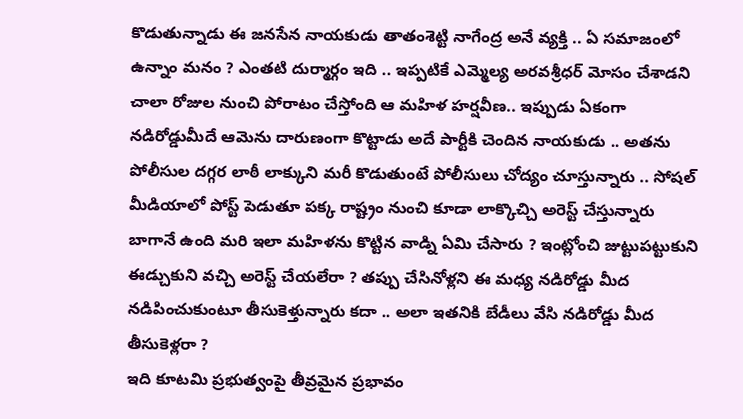కొడుతున్నాడు ఈ జనసేన నాయకుడు తాతంశెట్టి నాగేంద్ర అనే వ్యక్తి .. ఏ సమాజంలో ఉన్నాం మనం ? ఎంతటి దుర్మార్గం ఇది .. ఇప్పటికే ఎమ్మెల్య అరవశ్రీధర్ మోసం చేశాడని చాలా రోజుల నుంచి పోరాటం చేస్తోంది ఆ మహిళ హర్షవీణ.. ఇప్పుడు ఏకంగా నడిరోడ్డుమీదే ఆమెను దారుణంగా కొట్టాడు అదే పార్టీకి చెందిన నాయకుడు .. అతను పోలీసుల దగ్గర లాఠీ లాక్కుని మరీ కొడుతుంటే పోలీసులు చోద్యం చూస్తున్నారు .. సోషల్ మీడియాలో పోస్ట్ పెడుతూ పక్క రాష్ట్రం నుంచి కూడా లాక్కొచ్చి అరెస్ట్ చేస్తున్నారు బాగానే ఉంది మరి ఇలా మహిళను కొట్టిన వాడ్ని ఏమి చేసారు ? ఇంట్లోంచి జుట్టుపట్టుకుని ఈడ్చుకుని వచ్చి అరెస్ట్ చేయలేరా ? తప్పు చేసినోళ్లని ఈ మధ్య నడిరోడ్డు మీద నడిపించుకుంటూ తీసుకెళ్తున్నారు కదా .. అలా ఇతనికి బేడీలు వేసి నడిరోడ్డు మీద తీసుకెళ్లరా ?
ఇది కూటమి ప్రభుత్వంపై తీవ్రమైన ప్రభావం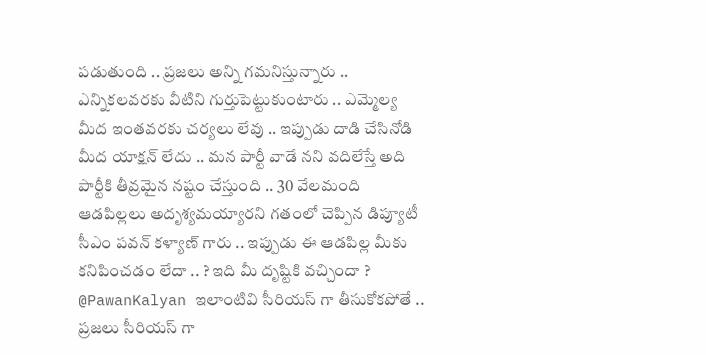పడుతుంది .. ప్రజలు అన్ని గమనిస్తున్నారు .. ఎన్నికలవరకు వీటిని గుర్తుపెట్టుకుంటారు .. ఎమ్మెల్య మీద ఇంతవరకు చర్యలు లేవు .. ఇప్పుడు దాడి చేసినోడి మీద యాక్షన్ లేదు .. మన పార్టీ వాడే నని వదిలేస్తే అది పార్టీకి తీవ్రమైన నష్టం చేస్తుంది .. 30 వేలమంది ఆడపిల్లలు అదృశ్యమయ్యారని గతంలో చెప్పిన డిప్యూటీ సీఎం పవన్ కళ్యాణ్ గారు .. ఇప్పుడు ఈ ఆడపిల్ల మీకు కనిపించడం లేదా .. ? ఇది మీ దృష్టికి వచ్చిందా ? @PawanKalyan ఇలాంటివి సీరియస్ గా తీసుకోకపోతే .. ప్రజలు సీరియస్ గా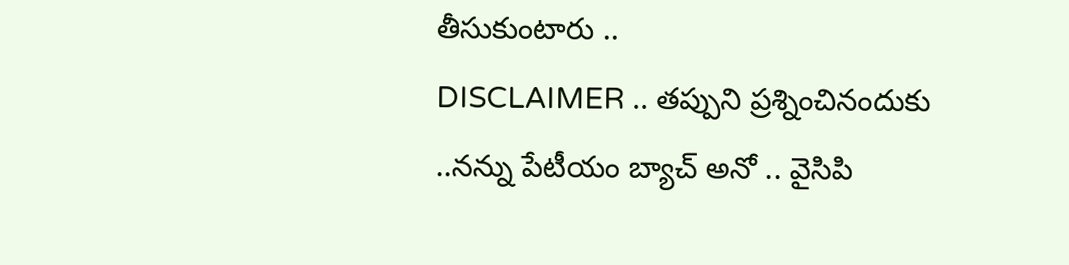తీసుకుంటారు ..
DISCLAIMER .. తప్పుని ప్రశ్నించినందుకు ..నన్ను పేటీయం బ్యాచ్ అనో .. వైసిపి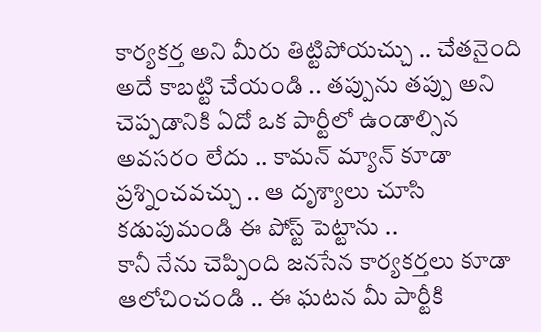కార్యకర్త అని మీరు తిట్టిపోయచ్చు .. చేతనైంది అదే కాబట్టి చేయండి .. తప్పును తప్పు అని చెప్పడానికి ఏదో ఒక పార్టీలో ఉండాల్సిన అవసరం లేదు .. కామన్ మ్యాన్ కూడా ప్రశ్నించవచ్చు .. ఆ దృశ్యాలు చూసి కడుపుమండి ఈ పోస్ట్ పెట్టాను ..
కానీ నేను చెప్పింది జనసేన కార్యకర్తలు కూడా ఆలోచించండి .. ఈ ఘటన మీ పార్టీకి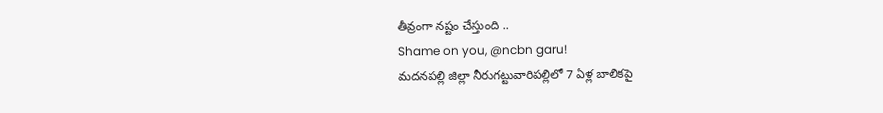తీవ్రంగా నష్టం చేస్తుంది ..
Shame on you, @ncbn garu!
మదనపల్లి జిల్లా నీరుగట్టువారిపల్లిలో 7 ఏళ్ల బాలికపై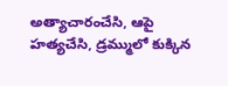అత్యాచారంచేసి, ఆపై హత్యచేసి, డ్రమ్ములో కుక్కిన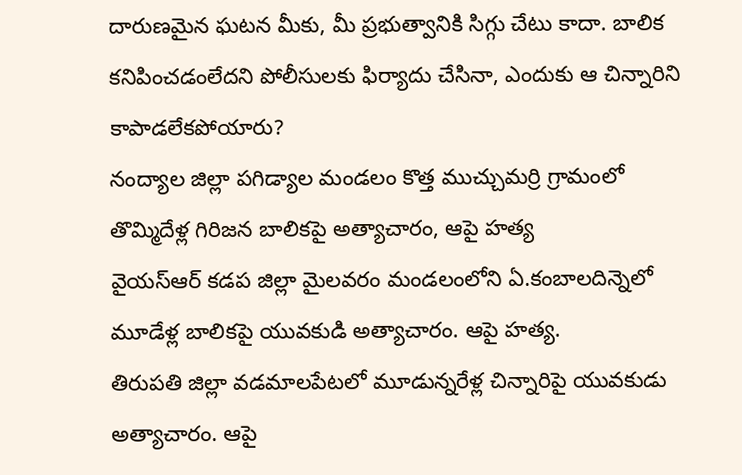దారుణమైన ఘటన మీకు, మీ ప్రభుత్వానికి సిగ్గు చేటు కాదా. బాలిక కనిపించడంలేదని పోలీసులకు ఫిర్యాదు చేసినా, ఎందుకు ఆ చిన్నారిని కాపాడలేకపోయారు?
నంద్యాల జిల్లా పగిడ్యాల మండలం కొత్త ముచ్చుమర్రి గ్రామంలో తొమ్మిదేళ్ల గిరిజన బాలికపై అత్యాచారం, ఆపై హత్య
వైయస్ఆర్ కడప జిల్లా మైలవరం మండలంలోని ఏ.కంబాలదిన్నెలో మూడేళ్ల బాలికపై యువకుడి అత్యాచారం. ఆపై హత్య.
తిరుపతి జిల్లా వడమాలపేటలో మూడున్నరేళ్ల చిన్నారిపై యువకుడు అత్యాచారం. ఆపై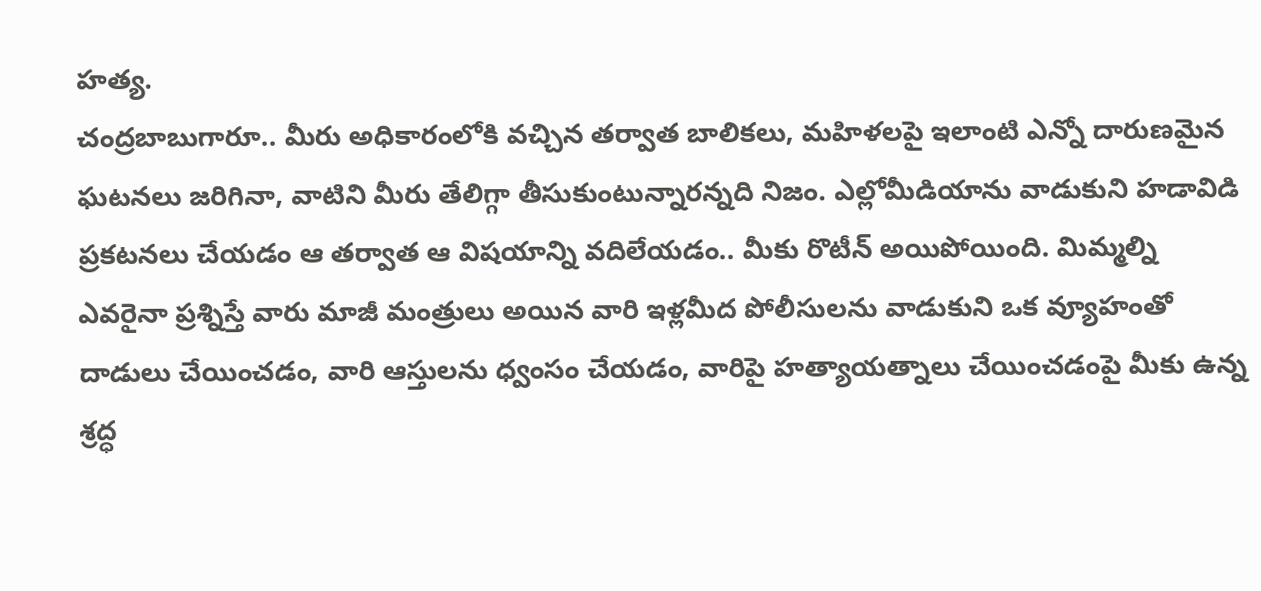హత్య.
చంద్రబాబుగారూ.. మీరు అధికారంలోకి వచ్చిన తర్వాత బాలికలు, మహిళలపై ఇలాంటి ఎన్నో దారుణమైన ఘటనలు జరిగినా, వాటిని మీరు తేలిగ్గా తీసుకుంటున్నారన్నది నిజం. ఎల్లోమీడియాను వాడుకుని హడావిడి ప్రకటనలు చేయడం ఆ తర్వాత ఆ విషయాన్ని వదిలేయడం.. మీకు రొటీన్ అయిపోయింది. మిమ్మల్ని ఎవరైనా ప్రశ్నిస్తే వారు మాజీ మంత్రులు అయిన వారి ఇళ్లమీద పోలీసులను వాడుకుని ఒక వ్యూహంతో దాడులు చేయించడం, వారి ఆస్తులను ధ్వంసం చేయడం, వారిపై హత్యాయత్నాలు చేయించడంపై మీకు ఉన్న శ్రద్ధ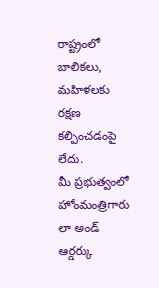రాష్ట్రంలో బాలికలు, మహిళలకు రక్షణ కల్పించడంపై లేదు.
మీ ప్రభుత్వంలో హోంమంత్రిగారు లా అండ్ ఆర్డర్కు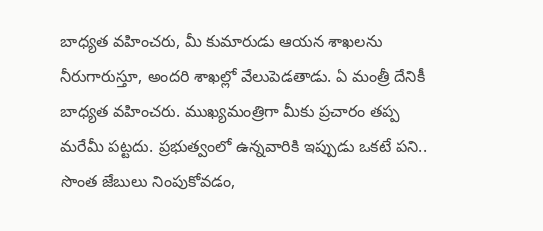బాధ్యత వహించరు, మీ కుమారుడు ఆయన శాఖలను నీరుగారుస్తూ, అందరి శాఖల్లో వేలుపెడతాడు. ఏ మంత్రీ దేనికీ బాధ్యత వహించరు. ముఖ్యమంత్రిగా మీకు ప్రచారం తప్ప మరేమీ పట్టదు. ప్రభుత్వంలో ఉన్నవారికి ఇప్పుడు ఒకటే పని.. సొంత జేబులు నింపుకోవడం,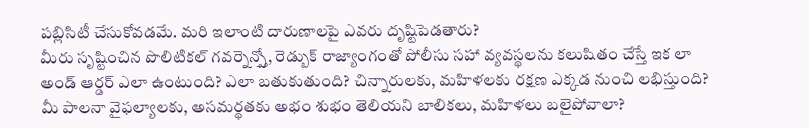పబ్లిసిటీ చేసుకోవడమే. మరి ఇలాంటి దారుణాలపై ఎవరు దృష్టిపెడతారు?
మీరు సృష్టించిన పొలిటికల్ గవర్నెన్స్తో, రెడ్బుక్ రాజ్యాంగంతో పోలీసు సహా వ్యవస్థలను కలుషితం చేస్తే ఇక లా అండ్ ఆర్డర్ ఎలా ఉంటుంది? ఎలా బతుకుతుంది? చిన్నారులకు, మహిళలకు రక్షణ ఎక్కడ నుంచి లభిస్తుంది? మీ పాలనా వైఫల్యాలకు, అసమర్థతకు అభం శుభం తెలియని బాలికలు, మహిళలు బలైపోవాలా?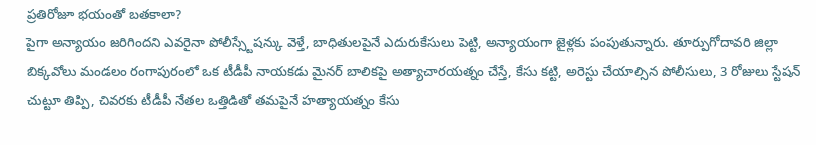ప్రతిరోజూ భయంతో బతకాలా?
పైగా అన్యాయం జరిగిందని ఎవరైనా పోలీస్స్టేషన్కు వెళ్తే, బాధితులపైనే ఎదురుకేసులు పెట్టి, అన్యాయంగా జైళ్లకు పంపుతున్నారు. తూర్పుగోదావరి జిల్లా బిక్కవోలు మండలం రంగాపురంలో ఒక టీడీపీ నాయకడు మైనర్ బాలికపై అత్యాచారయత్నం చేస్తే, కేసు కట్టి, అరెస్టు చేయాల్సిన పోలీసులు, 3 రోజులు స్టేషన్ చుట్టూ తిప్పి, చివరకు టీడీపీ నేతల ఒత్తిడితో తమపైనే హత్యాయత్నం కేసు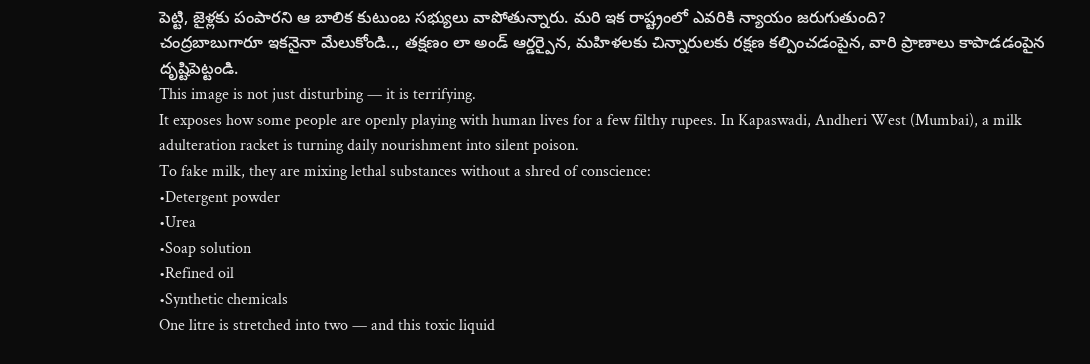పెట్టి, జైళ్లకు పంపారని ఆ బాలిక కుటుంబ సభ్యులు వాపోతున్నారు. మరి ఇక రాష్ట్రంలో ఎవరికి న్యాయం జరుగుతుంది?
చంద్రబాబుగారూ ఇకనైనా మేలుకోండి.., తక్షణం లా అండ్ ఆర్డర్పైన, మహిళలకు చిన్నారులకు రక్షణ కల్పించడంపైన, వారి ప్రాణాలు కాపాడడంపైన దృష్టిపెట్టండి.
This image is not just disturbing — it is terrifying.
It exposes how some people are openly playing with human lives for a few filthy rupees. In Kapaswadi, Andheri West (Mumbai), a milk adulteration racket is turning daily nourishment into silent poison.
To fake milk, they are mixing lethal substances without a shred of conscience:
•Detergent powder
•Urea
•Soap solution
•Refined oil
•Synthetic chemicals
One litre is stretched into two — and this toxic liquid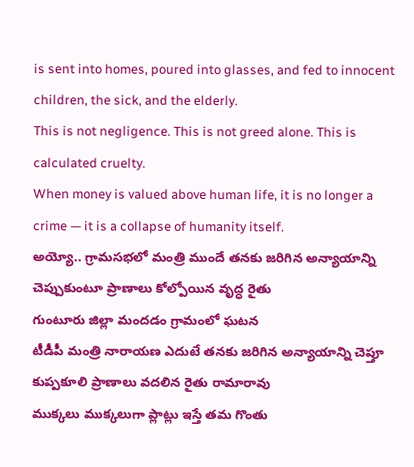is sent into homes, poured into glasses, and fed to innocent children, the sick, and the elderly.
This is not negligence. This is not greed alone. This is calculated cruelty.
When money is valued above human life, it is no longer a crime — it is a collapse of humanity itself.
అయ్యో.. గ్రామసభలో మంత్రి ముందే తనకు జరిగిన అన్యాయాన్ని చెప్పుకుంటూ ప్రాణాలు కోల్పోయిన వృద్ధ రైతు
గుంటూరు జిల్లా మందడం గ్రామంలో ఘటన
టీడీపీ మంత్రి నారాయణ ఎదుటే తనకు జరిగిన అన్యాయాన్ని చెప్తూ కుప్పకూలి ప్రాణాలు వదలిన రైతు రామారావు
ముక్కలు ముక్కలుగా ప్లాట్లు ఇస్తే తమ గొంతు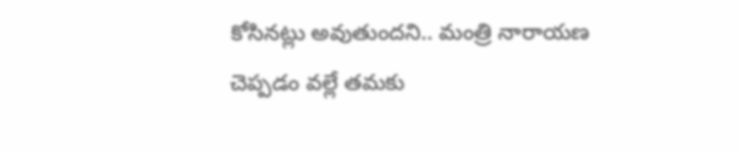కోసినట్లు అవుతుందని.. మంత్రి నారాయణ చెప్పడం వల్లే తమకు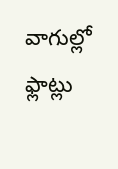వాగుల్లో ఫ్లాట్లు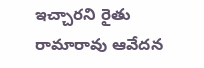ఇచ్చారని రైతు రామారావు ఆవేదన